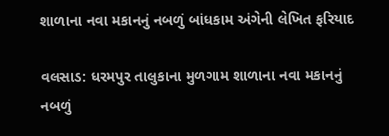શાળાના નવા મકાનનું નબળું બાંધકામ અંગેની લેખિત ફરિયાદ

વલસાડ: ધરમપુર તાલુકાના મુળગામ શાળાના નવા મકાનનું નબળું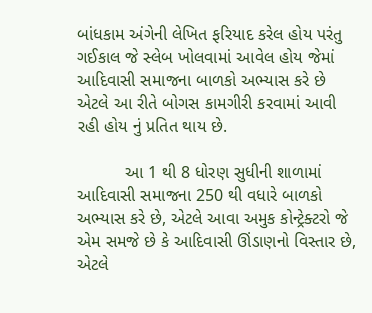બાંધકામ અંગેની લેખિત ફરિયાદ કરેલ હોય પરંતુ ગઈકાલ જે સ્લેબ ખોલવામાં આવેલ હોય જેમાં આદિવાસી સમાજના બાળકો અભ્યાસ કરે છે એટલે આ રીતે બોગસ કામગીરી કરવામાં આવી રહી હોય નું પ્રતિત થાય છે.

          આ 1 થી 8 ધોરણ સુધીની શાળામાં આદિવાસી સમાજના 250 થી વધારે બાળકો અભ્યાસ કરે છે, એટલે આવા અમુક કોન્ટ્રેક્ટરો જે એમ સમજે છે કે આદિવાસી ઊંડાણનો વિસ્તાર છે, એટલે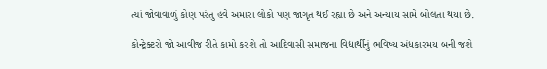ત્યાં જોવાવાળું કોણ પરંતુ હવે અમારા લોકો પણ જાગૃત થઈ રહ્યા છે અને અન્યાય સામે બોલતા થયા છે.

કોન્ટ્રેક્ટરો જો આવીજ રીતે કામો કરશે તો આદિવાસી સમાજના વિદ્યાર્થીનું ભવિષ્ય અંધકારમય બની જશે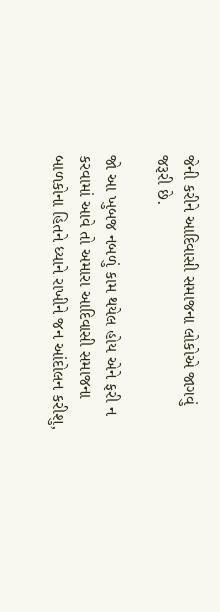જેની કરીને આદિવાસી સમાજના લોકોએ જાગવું જરૂરી છે.

જો આ ખુબજ નબળું કામ થયેલ હોય એને ફરી ન કરવામાં આવે તો અમારા આદિવાસી સમાજના બાળકોના હિતને ધ્યાને રાખીને જન આંદોલન કરીશુ,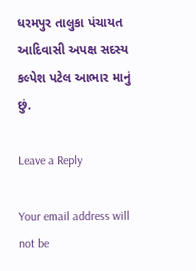ધરમપુર તાલુકા પંચાયત આદિવાસી અપક્ષ સદસ્ય કલ્પેશ પટેલ આભાર માનું છું.

Leave a Reply

Your email address will not be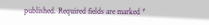published. Required fields are marked *